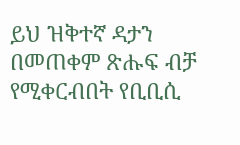ይህ ዝቅተኛ ዳታን በመጠቀም ጽሑፍ ብቻ የሚቀርብበት የቢቢሲ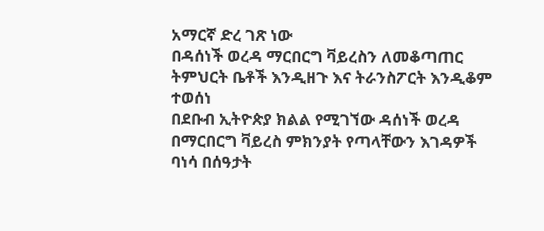አማርኛ ድረ ገጽ ነው
በዳሰነች ወረዳ ማርበርግ ቫይረስን ለመቆጣጠር ትምህርት ቤቶች እንዲዘጉ እና ትራንስፖርት እንዲቆም ተወሰነ
በደቡብ ኢትዮጵያ ክልል የሚገኘው ዳሰነች ወረዳ በማርበርግ ቫይረስ ምክንያት የጣላቸውን እገዳዎች ባነሳ በሰዓታት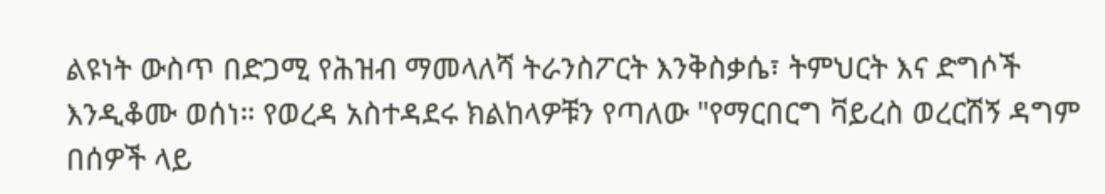ልዩነት ውስጥ በድጋሚ የሕዝብ ማመላለሻ ትራንስፖርት እንቅስቃሴ፣ ትምህርት እና ድግሶች እንዲቆሙ ወሰነ። የወረዳ አስተዳደሩ ክልከላዎቹን የጣለው "የማርበርግ ቫይረስ ወረርሽኝ ዳግም በሰዎች ላይ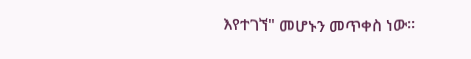እየተገኘ" መሆኑን መጥቀስ ነው።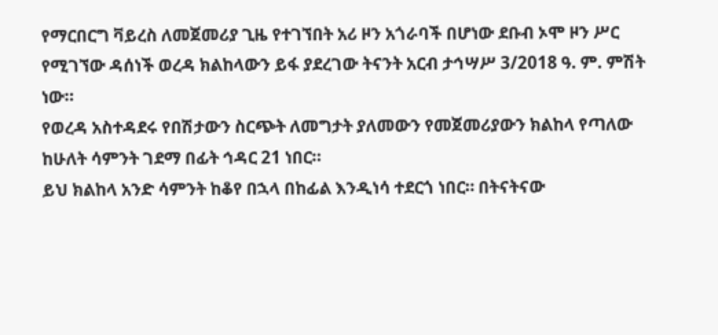የማርበርግ ቫይረስ ለመጀመሪያ ጊዜ የተገኘበት አሪ ዞን አጎራባች በሆነው ደቡብ ኦሞ ዞን ሥር የሚገኘው ዳሰነች ወረዳ ክልከላውን ይፋ ያደረገው ትናንት አርብ ታኅሣሥ 3/2018 ዓ. ም. ምሽት ነው።
የወረዳ አስተዳደሩ የበሽታውን ስርጭት ለመግታት ያለመውን የመጀመሪያውን ክልከላ የጣለው ከሁለት ሳምንት ገደማ በፊት ኅዳር 21 ነበር።
ይህ ክልከላ አንድ ሳምንት ከቆየ በኋላ በከፊል እንዲነሳ ተደርጎ ነበር። በትናትናው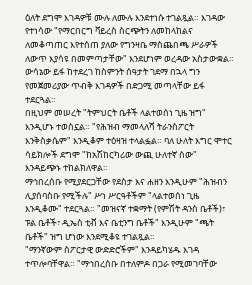ዕለት ደግሞ እገዳዎቹ ሙሉ ለሙሉ እንደተነሱ ተገልጿል። እገዳው የተነሳው "የማርበርግ ቫይረስ ስርጭትን ለመከላከልና ለመቆጣጠር እየተሰጠ ያለው የግንዛቤ ማስጨበጫ ሥራዎች ለውጥ እያሳዩ በመምጣታቸው" እንደሆነም ወረዳው አስታውቋል።
ውሳኔው ይፋ ከተደረገ ከስምንት ሰዓታት ገደማ በኋላ ግን የመጀመሪያው ጥብቅ እገዳዎች በድጋሚ መጣላቸው ይፋ ተደርጓል።
በዚህም መሠረት "ትምህርት ቤቶች ላልተወሰነ ጊዜ ዝግ" እንዲሆኑ ተወስኗል። "የሕዝብ ማመላለሻ ትራንስፖርት እንቅስቃሴም" እንዲቆም ተዕዛዝ ተላልፏል። ባለ ሁለት እግር ሞተር ሳይክሎች ደግሞ "ከአሽከርካሪው ውጪ ሁለተኛ ሰው" እንዳይጭኑ ተከልክለዋል።
ማኅበረሰቡ የሚያደርጋቸው የደስታ እና ሐዘን እንዲሁም "ሕዝብን ሊያሰባስቡ የሚችሉ" ሥነ ሥርዓቶችም "ላልተወሰነ ጊዜ እንዲቆሙ" ተደርጓል። "መዝናኛ ተቋማት (የምሽት ዳንስ ቤቶች)፣ ፑል ቤቶች፣ ዲኤስ ቲቭ እና ቤቲንግ ቤቶች" እንዲሁም "ጫት ቤቶች" ዝግ ሆነው እንደሚቆዩ ተገልጿል።
"ማንኛውም ስፖርታዊ ውድድሮችም" እንዳይካሄዱ እገዳ ተጥሎባቸዋል። "ማኅበረሰቡ በተለምዶ በጋራ የሚመገባቸው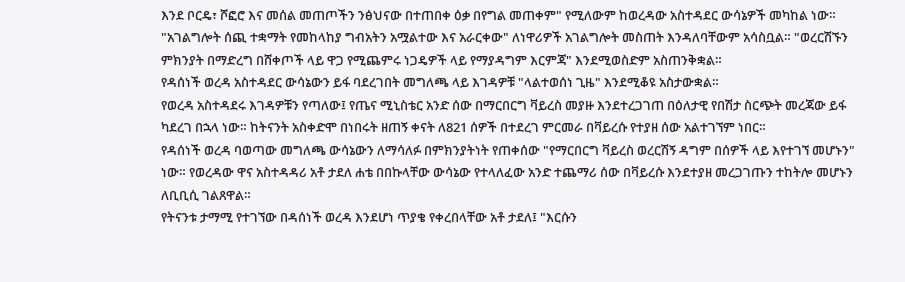እንደ ቦርዴ፣ ሾፎሮ እና መሰል መጠጦችን ንፅህናው በተጠበቀ ዕቃ በየግል መጠቀም" የሚለውም ከወረዳው አስተዳደር ውሳኔዎች መካከል ነው።
"አገልግሎት ሰጪ ተቋማት የመከላከያ ግብአትን አሟልተው እና አራርቀው" ለነዋሪዎች አገልግሎት መስጠት እንዳለባቸውም አሳስቧል። "ወረርሽኙን ምክንያት በማድረግ በሸቀጦች ላይ ዋጋ የሚጨምሩ ነጋዴዎች ላይ የማያዳግም እርምጃ" እንደሚወስድም አስጠንቅቋል።
የዳሰነች ወረዳ አስተዳደር ውሳኔውን ይፋ ባደረገበት መግለጫ ላይ እገዳዎቹ "ላልተወሰነ ጊዜ" እንደሚቆዩ አስታውቋል።
የወረዳ አስተዳደሩ እገዳዎቹን የጣለው፤ የጤና ሚኒስቴር አንድ ሰው በማርበርግ ቫይረስ መያዙ እንደተረጋገጠ በዕለታዊ የበሽታ ስርጭት መረጃው ይፋ ካደረገ በኋላ ነው። ከትናንት አስቀድሞ በነበሩት ዘጠኝ ቀናት ለ821 ሰዎች በተደረገ ምርመራ በቫይረሱ የተያዘ ሰው አልተገኘም ነበር።
የዳሰነች ወረዳ ባወጣው መግለጫ ውሳኔውን ለማሳለፉ በምክንያትነት የጠቀሰው "የማርበርግ ቫይረስ ወረርሽኝ ዳግም በሰዎች ላይ እየተገኘ መሆኑን" ነው። የወረዳው ዋና አስተዳዳሪ አቶ ታደለ ሐቴ በበኩላቸው ውሳኔው የተላለፈው አንድ ተጨማሪ ሰው በቫይረሱ እንደተያዘ መረጋገጡን ተከትሎ መሆኑን ለቢቢሲ ገልጸዋል።
የትናንቱ ታማሚ የተገኘው በዳሰነች ወረዳ እንደሆነ ጥያቄ የቀረበላቸው አቶ ታደለ፤ "እርሱን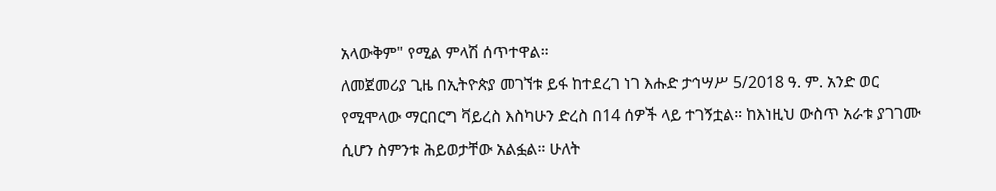አላውቅም" የሚል ምላሽ ሰጥተዋል።
ለመጀመሪያ ጊዜ በኢትዮጵያ መገኘቱ ይፋ ከተደረገ ነገ እሑድ ታኅሣሥ 5/2018 ዓ. ም. አንድ ወር የሚሞላው ማርበርግ ቫይረስ እስካሁን ድረስ በ14 ሰዎች ላይ ተገኝቷል። ከእነዚህ ውስጥ አራቱ ያገገሙ ሲሆን ስምንቱ ሕይወታቸው አልፏል። ሁለት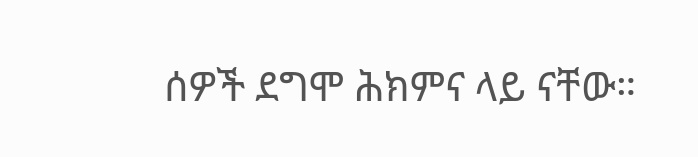ሰዎች ደግሞ ሕክምና ላይ ናቸው።